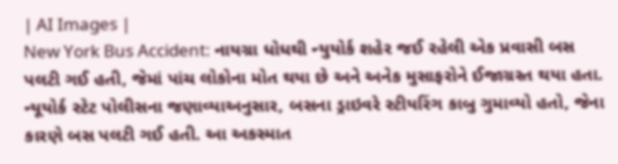| AI Images |
New York Bus Accident: નાયગ્રા ધોધથી ન્યુયોર્ક શહેર જઈ રહેલી એક પ્રવાસી બસ પલટી ગઈ હતી, જેમાં પાંચ લોકોના મોત થયા છે અને અનેક મુસાફરોને ઈજાગ્રસ્ત થયા હતા. ન્યૂયોર્ક સ્ટેટ પોલીસના જણાવ્યાઅનુસાર, બસના ડ્રાઇવરે સ્ટીયરિંગ કાબુ ગુમાવ્યો હતો, જેના કારણે બસ પલટી ગઈ હતી. આ અકસ્માત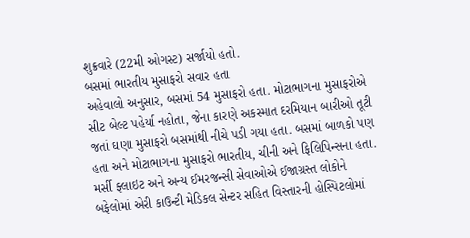શુક્રવારે (22મી ઓગસ્ટ) સર્જાયો હતો.
બસમાં ભારતીય મુસાફરો સવાર હતા
અહેવાલો અનુસાર, બસમાં 54 મુસાફરો હતા. મોટાભાગના મુસાફરોએ સીટ બેલ્ટ પહેર્યા નહોતા, જેના કારણે અકસ્માત દરમિયાન બારીઓ તૂટી જતાં ઘણા મુસાફરો બસમાંથી નીચે પડી ગયા હતા. બસમાં બાળકો પણ હતા અને મોટાભાગના મુસાફરો ભારતીય, ચીની અને ફિલિપિન્સના હતા. મર્સી ફ્લાઇટ અને અન્ય ઈમરજન્સી સેવાઓએ ઈજાગ્રસ્ત લોકોને બફેલોમાં એરી કાઉન્ટી મેડિકલ સેન્ટર સહિત વિસ્તારની હોસ્પિટલોમાં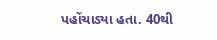પહોંચાડ્યા હતા. 40થી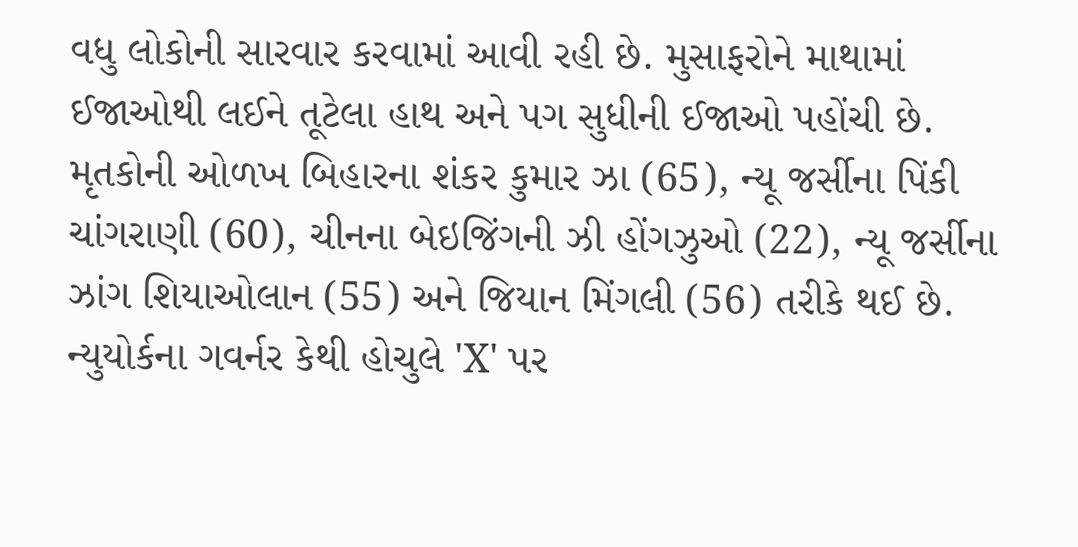વધુ લોકોની સારવાર કરવામાં આવી રહી છે. મુસાફરોને માથામાં ઈજાઓથી લઈને તૂટેલા હાથ અને પગ સુધીની ઈજાઓ પહોંચી છે.
મૃતકોની ઓળખ બિહારના શંકર કુમાર ઝા (65), ન્યૂ જર્સીના પિંકી ચાંગરાણી (60), ચીનના બેઇજિંગની ઝી હોંગઝુઓ (22), ન્યૂ જર્સીના ઝાંગ શિયાઓલાન (55) અને જિયાન મિંગલી (56) તરીકે થઈ છે.
ન્યુયોર્કના ગવર્નર કેથી હોચુલે 'X' પર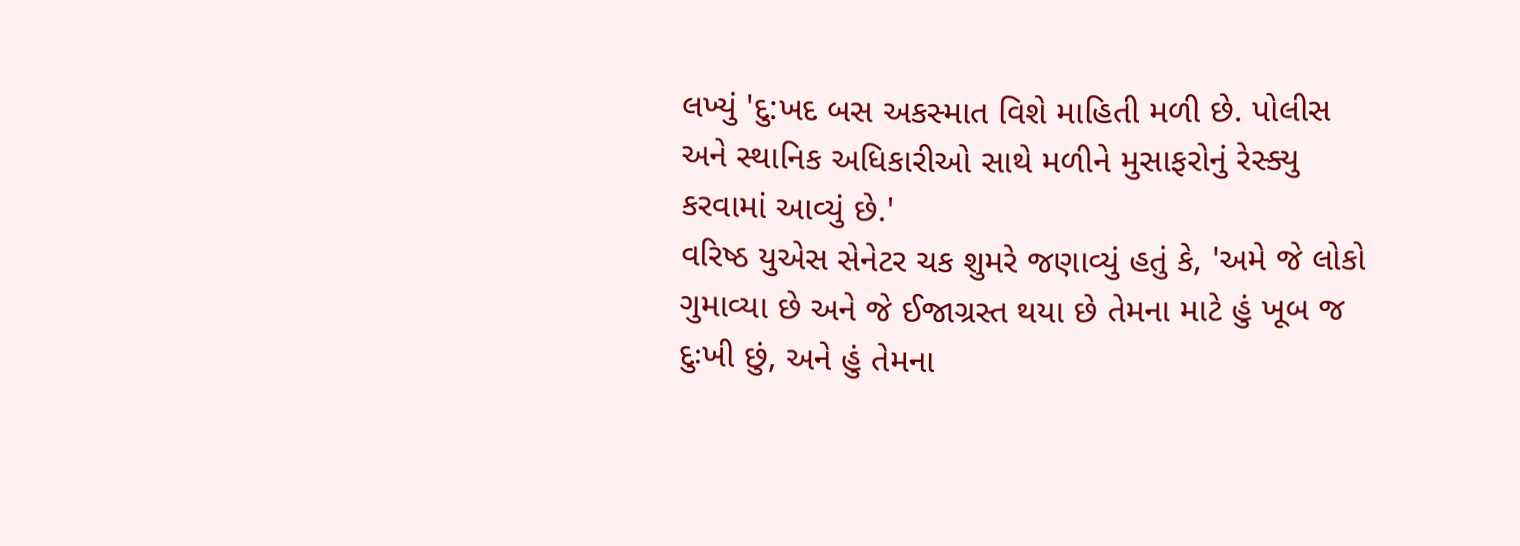લખ્યું 'દુ:ખદ બસ અકસ્માત વિશે માહિતી મળી છે. પોલીસ અને સ્થાનિક અધિકારીઓ સાથે મળીને મુસાફરોનું રેસ્ક્યુ કરવામાં આવ્યું છે.'
વરિષ્ઠ યુએસ સેનેટર ચક શુમરે જણાવ્યું હતું કે, 'અમે જે લોકો ગુમાવ્યા છે અને જે ઈજાગ્રસ્ત થયા છે તેમના માટે હું ખૂબ જ દુઃખી છું, અને હું તેમના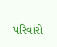પરિવારો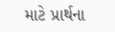માટે પ્રાર્થના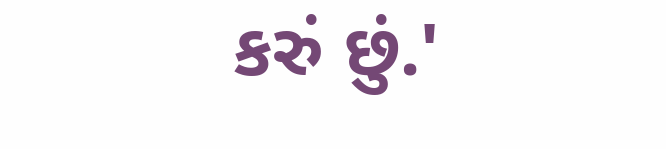કરું છું.'